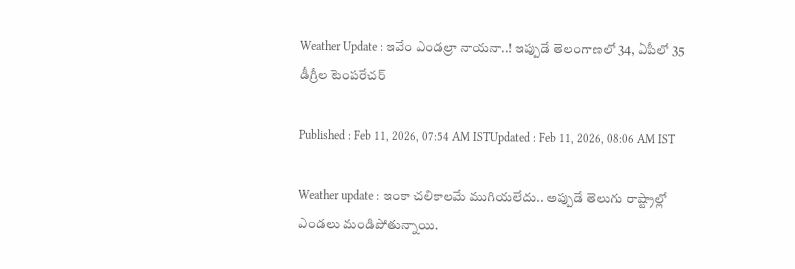Weather Update : ఇవేం ఎండల్రా నాయనా..! ఇప్పుడే తెలంగాణలో 34, ఏపీలో 35 డీగ్రీల టెంపరేచర్

Published : Feb 11, 2026, 07:54 AM ISTUpdated : Feb 11, 2026, 08:06 AM IST

Weather update : ఇంకా చలికాలమే ముగియలేదు.. అప్పుడే తెలుగు రాష్ట్రాల్లో ఎండలు మండిపోతున్నాయి.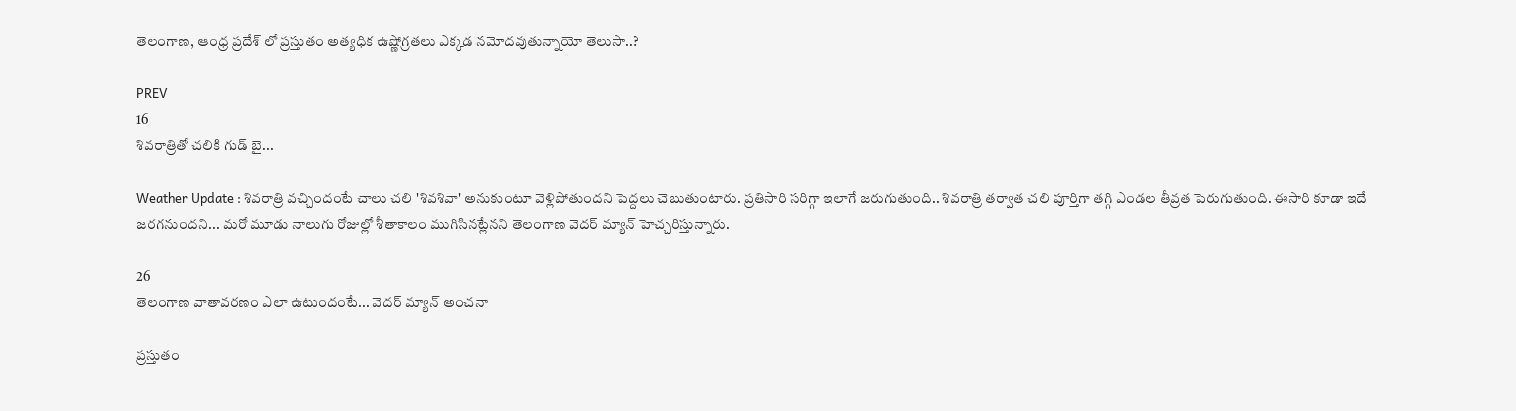తెలంగాణ, ఆంధ్ర ప్రదేశ్ లో ప్రస్తుతం అత్యధిక ఉష్ణోగ్రతలు ఎక్కడ నమోదవుతున్నాయో తెలుసా..?

PREV
16
శివరాత్రితో చలికి గుడ్ బై...

Weather Update : శివరాత్రి వచ్చిందంటే చాలు చలి 'శివశివా' అనుకుంటూ వెళ్లిపోతుందని పెద్దలు చెబుతుంటారు. ప్రతిసారి సరిగ్గా ఇలాగే జరుగుతుంది.. శివరాత్రి తర్వాత చలి పూర్తిగా తగ్గి ఎండల తీవ్రత పెరుగుతుంది. ఈసారి కూడా ఇదే జరగనుందని... మరో మూడు నాలుగు రోజుల్లో శీతాకాలం ముగిసినట్లేనని తెలంగాణ వెదర్ మ్యాన్ హెచ్చరిస్తున్నారు.

26
తెలంగాణ వాతావరణం ఎలా ఉటుందంటే... వెదర్ మ్యాన్ అంచనా

ప్రస్తుతం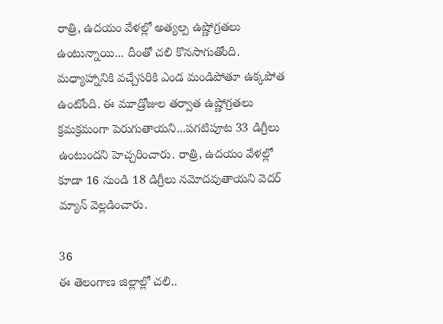రాత్రి, ఉదయం వేళల్లో అత్యల్ప ఉష్ణోగ్రతలు ఉంటున్నాయి... దీంతో చలి కొనసాగుతోంది. మధ్యాహ్నానికి వచ్చేసరికి ఎండ మండిపోతూ ఉక్కపోత ఉంటోంది. ఈ మూడ్రోజుల తర్వాత ఉష్ణోగ్రతలు క్రమక్రమంగా పెరుగుతాయని...పగటిపూట 33 డిగ్రీలు ఉంటుందని హెచ్చరించారు. రాత్రి, ఉదయం వేళల్లో కూడా 16 నుండి 18 డిగ్రీలు నమోదవుతాయని వెదర్ మ్యాన్ వెల్లడించారు.

36
ఈ తెలంగాణ జిల్లాల్లో చలి..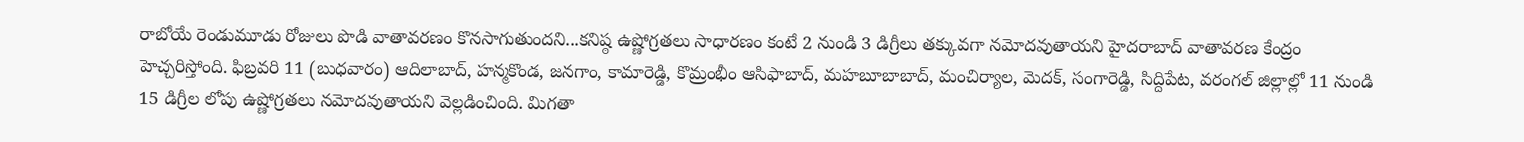రాబోయే రెండుమూడు రోజులు పొడి వాతావరణం కొనసాగుతుందని...కనిష్ఠ ఉష్ణోగ్రతలు సాధారణం కంటే 2 నుండి 3 డిగ్రీలు తక్కువగా నమోదవుతాయని హైదరాబాద్ వాతావరణ కేంద్రం హెచ్చరిస్తోంది. ఫిబ్రవరి 11 (బుధవారం) ఆదిలాబాద్, హన్మకొండ, జనగాం, కామారెడ్డి, కొమ్రంభీం ఆసిఫాబాద్, మహబూబాబాద్, మంచిర్యాల, మెదక్, సంగారెడ్డి, సిద్దిపేట, వరంగల్ జిల్లాల్లో 11 నుండి 15 డిగ్రీల లోపు ఉష్ణోగ్రతలు నమోదవుతాయని వెల్లడించింది. మిగతా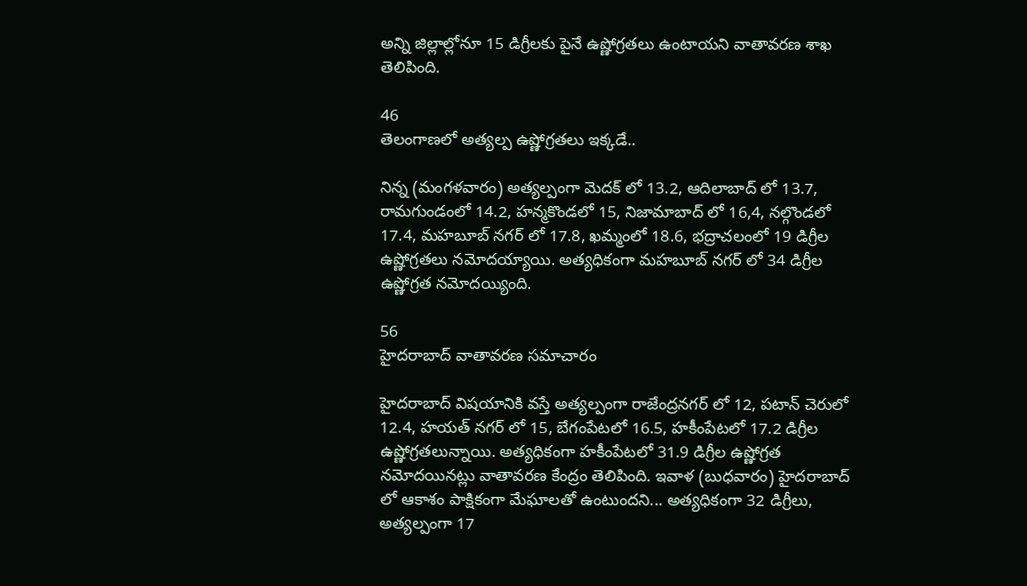అన్ని జిల్లాల్లోనూ 15 డిగ్రీలకు పైనే ఉష్ణోగ్రతలు ఉంటాయని వాతావరణ శాఖ తెలిపింది.

46
తెలంగాణలో అత్యల్ప ఉష్ణోగ్రతలు ఇక్కడే..

నిన్న (మంగళవారం) అత్యల్పంగా మెదక్ లో 13.2, ఆదిలాబాద్ లో 13.7, రామగుండంలో 14.2, హన్మకొండలో 15, నిజామాబాద్ లో 16,4, నల్గొండలో 17.4, మహబూబ్ నగర్ లో 17.8, ఖమ్మంలో 18.6, భద్రాచలంలో 19 డిగ్రీల ఉష్ణోగ్రతలు నమోదయ్యాయి. అత్యధికంగా మహబూబ్ నగర్ లో 34 డిగ్రీల ఉష్ణోగ్రత నమోదయ్యింది.

56
హైదరాబాద్ వాతావరణ సమాచారం

హైదరాబాద్ విషయానికి వస్తే అత్యల్పంగా రాజేంద్రనగర్ లో 12, పటాన్ చెరులో 12.4, హయత్ నగర్ లో 15, బేగంపేటలో 16.5, హకీంపేటలో 17.2 డిగ్రీల ఉష్ణోగ్రతలున్నాయి. అత్యధికంగా హకీంపేటలో 31.9 డిగ్రీల ఉష్ణోగ్రత నమోదయినట్లు వాతావరణ కేంద్రం తెలిపింది. ఇవాళ (బుధవారం) హైదరాబాద్ లో ఆకాశం పాక్షికంగా మేఘాలతో ఉంటుందని... అత్యధికంగా 32 డిగ్రీలు, అత్యల్పంగా 17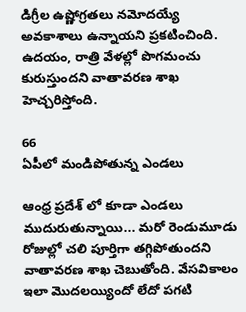డిగ్రీల ఉష్ణోగ్రతలు నమోదయ్యే అవకాశాలు ఉన్నాయని ప్రకటించింది. ఉదయం, రాత్రి వేళల్లో పొగమంచు కురుస్తుందని వాతావరణ శాఖ హెచ్చరిస్తోంది.

66
ఏపీలో మండిపోతున్న ఎండలు

ఆంధ్ర ప్రదేశ్ లో కూడా ఎండలు ముదురుతున్నాయి... మరో రెండుమూడు రోజుల్లో చలి పూర్తిగా తగ్గిపోతుందని వాతావరణ శాఖ చెబుతోంది. వేసవికాలం ఇలా మొదలయ్యిందో లేదో పగటి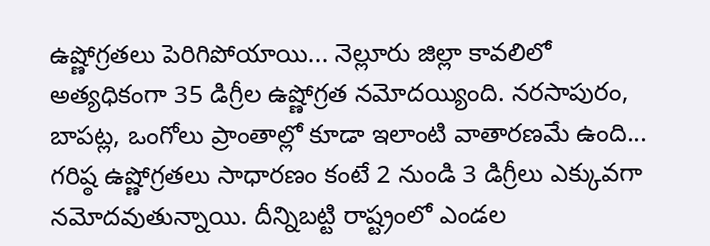ఉష్ణోగ్రతలు పెరిగిపోయాయి... నెల్లూరు జిల్లా కావలిలో అత్యధికంగా 35 డిగ్రీల ఉష్ణోగ్రత నమోదయ్యింది. నరసాపురం, బాపట్ల, ఒంగోలు ప్రాంతాల్లో కూడా ఇలాంటి వాతారణమే ఉంది... గరిష్ఠ ఉష్ణోగ్రతలు సాధారణం కంటే 2 నుండి 3 డిగ్రీలు ఎక్కువగా నమోదవుతున్నాయి. దీన్నిబట్టి రాష్ట్రంలో ఎండల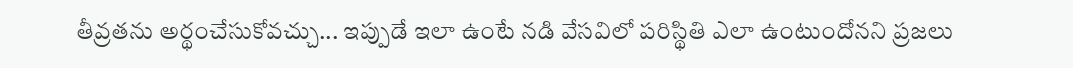తీవ్రతను అర్థంచేసుకోవచ్చు... ఇప్పుడే ఇలా ఉంటే నడి వేసవిలో పరిస్థితి ఎలా ఉంటుందోనని ప్రజలు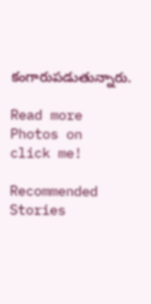కంగారుపడుతున్నారు.

Read more Photos on
click me!

Recommended Stories